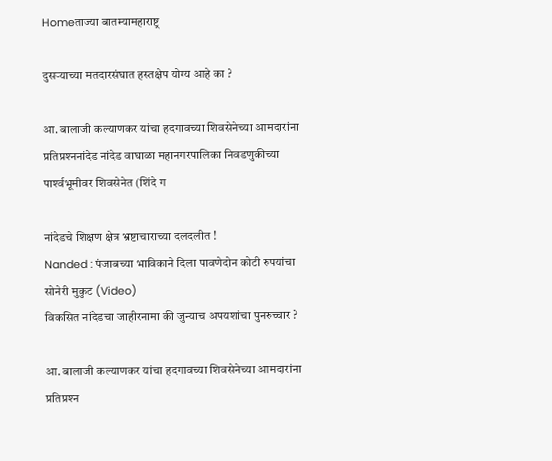Homeताज्या बातम्यामहाराष्ट्र

दुसर्‍याच्या मतदारसंघात हस्तक्षेप योग्य आहे का ?

आ. बालाजी कल्याणकर यांचा हदगावच्या शिवसेनेच्या आमदारांना प्रतिप्रश्‍ननांदेड नांदेड वाघाळा महानगरपालिका निवडणुकीच्या पार्श्‍वभूमीवर शिवसेनेत (शिंदे ग

नांदेडचे शिक्षण क्षेत्र भ्रष्टाचाराच्या दलदलीत !
Nanded : पंजाबच्या भाविकाने दिला पावणेदोन कोटी रुपयांचा सोनेरी मुकुट (Video)
विकसित नांदेडचा जाहीरनामा की जुन्याच अपयशांचा पुनरुच्चार ?

आ. बालाजी कल्याणकर यांचा हदगावच्या शिवसेनेच्या आमदारांना प्रतिप्रश्‍न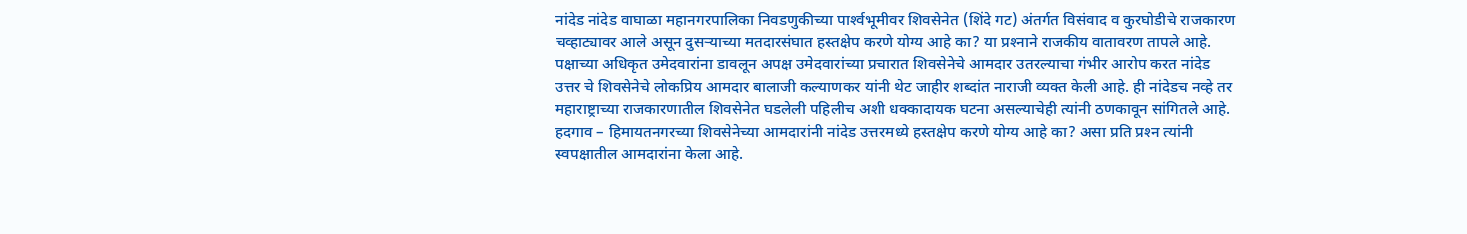नांदेड नांदेड वाघाळा महानगरपालिका निवडणुकीच्या पार्श्‍वभूमीवर शिवसेनेत (शिंदे गट) अंतर्गत विसंवाद व कुरघोडीचे राजकारण चव्हाट्यावर आले असून दुसर्‍याच्या मतदारसंघात हस्तक्षेप करणे योग्य आहे का? या प्रश्‍नाने राजकीय वातावरण तापले आहे. पक्षाच्या अधिकृत उमेदवारांना डावलून अपक्ष उमेदवारांच्या प्रचारात शिवसेनेचे आमदार उतरल्याचा गंभीर आरोप करत नांदेड उत्तर चे शिवसेनेचे लोकप्रिय आमदार बालाजी कल्याणकर यांनी थेट जाहीर शब्दांत नाराजी व्यक्त केली आहे. ही नांदेडच नव्हे तर महाराष्ट्राच्या राजकारणातील शिवसेनेत घडलेली पहिलीच अशी धक्कादायक घटना असल्याचेही त्यांनी ठणकावून सांगितले आहे. हदगाव – हिमायतनगरच्या शिवसेनेच्या आमदारांनी नांदेड उत्तरमध्ये हस्तक्षेप करणे योग्य आहे का? असा प्रति प्रश्‍न त्यांनी स्वपक्षातील आमदारांना केला आहे.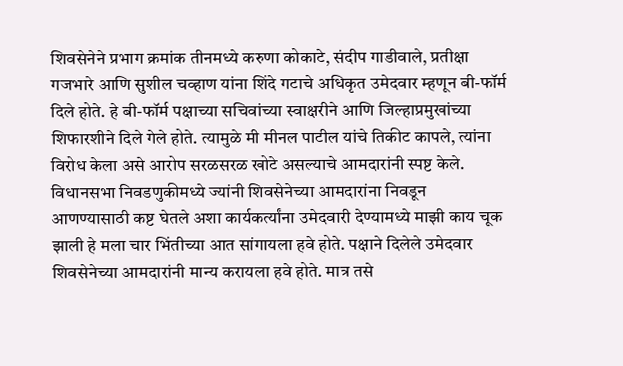शिवसेनेने प्रभाग क्रमांक तीनमध्ये करुणा कोकाटे, संदीप गाडीवाले, प्रतीक्षा गजभारे आणि सुशील चव्हाण यांना शिंदे गटाचे अधिकृत उमेदवार म्हणून बी-फॉर्म दिले होते. हे बी-फॉर्म पक्षाच्या सचिवांच्या स्वाक्षरीने आणि जिल्हाप्रमुखांच्या शिफारशीने दिले गेले होते. त्यामुळे मी मीनल पाटील यांचे तिकीट कापले, त्यांना विरोध केला असे आरोप सरळसरळ खोटे असल्याचे आमदारांनी स्पष्ट केले. विधानसभा निवडणुकीमध्ये ज्यांनी शिवसेनेच्या आमदारांना निवडून आणण्यासाठी कष्ट घेतले अशा कार्यकर्त्यांना उमेदवारी देण्यामध्ये माझी काय चूक झाली हे मला चार भिंतीच्या आत सांगायला हवे होते. पक्षाने दिलेले उमेदवार शिवसेनेच्या आमदारांनी मान्य करायला हवे होते. मात्र तसे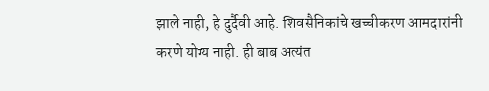झाले नाही, हे दुर्दैवी आहे. शिवसैनिकांचे खच्चीकरण आमदारांनी करणे योग्य नाही. ही बाब अत्यंत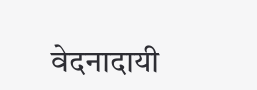वेदनादायी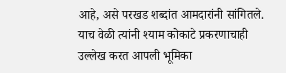आहे, असे परखड शब्दांत आमदारांनी सांगितले. याच वेळी त्यांनी श्याम कोकाटे प्रकरणाचाही उल्लेख करत आपली भूमिका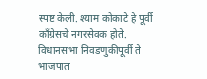स्पष्ट केली. श्याम कोकाटे हे पूर्वी काँग्रेसचे नगरसेवक होते. विधानसभा निवडणुकीपूर्वी ते भाजपात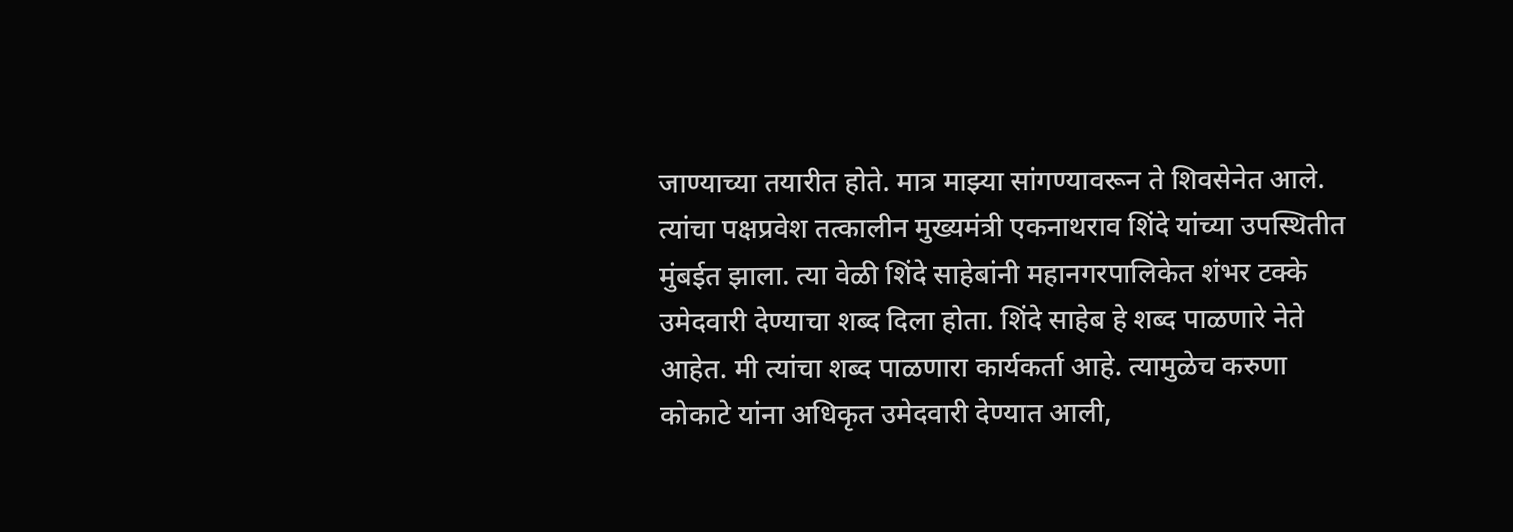जाण्याच्या तयारीत होते. मात्र माझ्या सांगण्यावरून ते शिवसेनेत आले. त्यांचा पक्षप्रवेश तत्कालीन मुख्यमंत्री एकनाथराव शिंदे यांच्या उपस्थितीत मुंबईत झाला. त्या वेळी शिंदे साहेबांनी महानगरपालिकेत शंभर टक्के उमेदवारी देण्याचा शब्द दिला होता. शिंदे साहेब हे शब्द पाळणारे नेते आहेत. मी त्यांचा शब्द पाळणारा कार्यकर्ता आहे. त्यामुळेच करुणा कोकाटे यांना अधिकृत उमेदवारी देण्यात आली,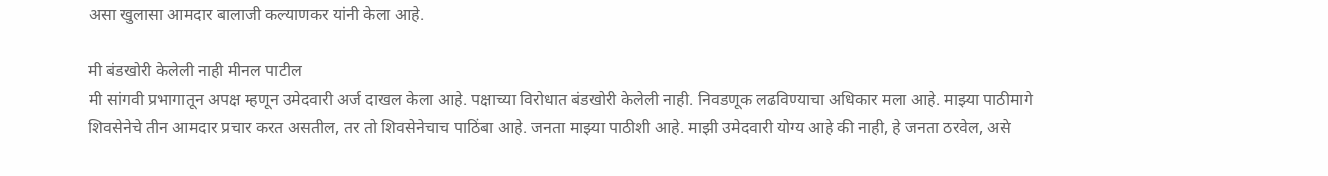असा खुलासा आमदार बालाजी कल्याणकर यांनी केला आहे.

मी बंडखोरी केलेली नाही मीनल पाटील
मी सांगवी प्रभागातून अपक्ष म्हणून उमेदवारी अर्ज दाखल केला आहे. पक्षाच्या विरोधात बंडखोरी केलेली नाही. निवडणूक लढविण्याचा अधिकार मला आहे. माझ्या पाठीमागे शिवसेनेचे तीन आमदार प्रचार करत असतील, तर तो शिवसेनेचाच पाठिंबा आहे. जनता माझ्या पाठीशी आहे. माझी उमेदवारी योग्य आहे की नाही, हे जनता ठरवेल, असे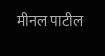मीनल पाटील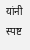यांनी स्पष्ट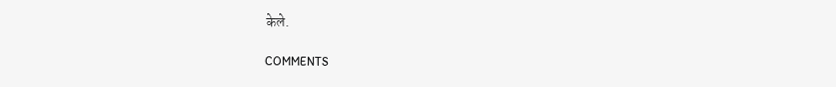केले.

COMMENTS